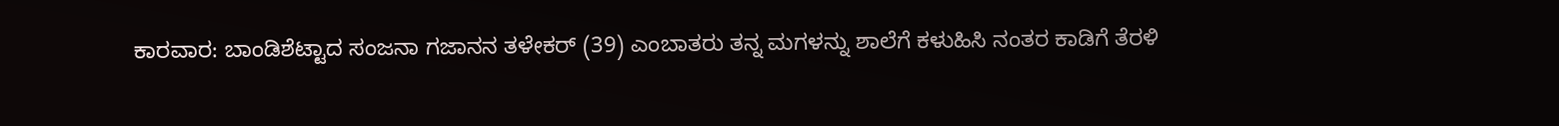ಕಾರವಾರ: ಬಾಂಡಿಶೆಟ್ಟಾದ ಸಂಜನಾ ಗಜಾನನ ತಳೇಕರ್ (39) ಎಂಬಾತರು ತನ್ನ ಮಗಳನ್ನು ಶಾಲೆಗೆ ಕಳುಹಿಸಿ ನಂತರ ಕಾಡಿಗೆ ತೆರಳಿ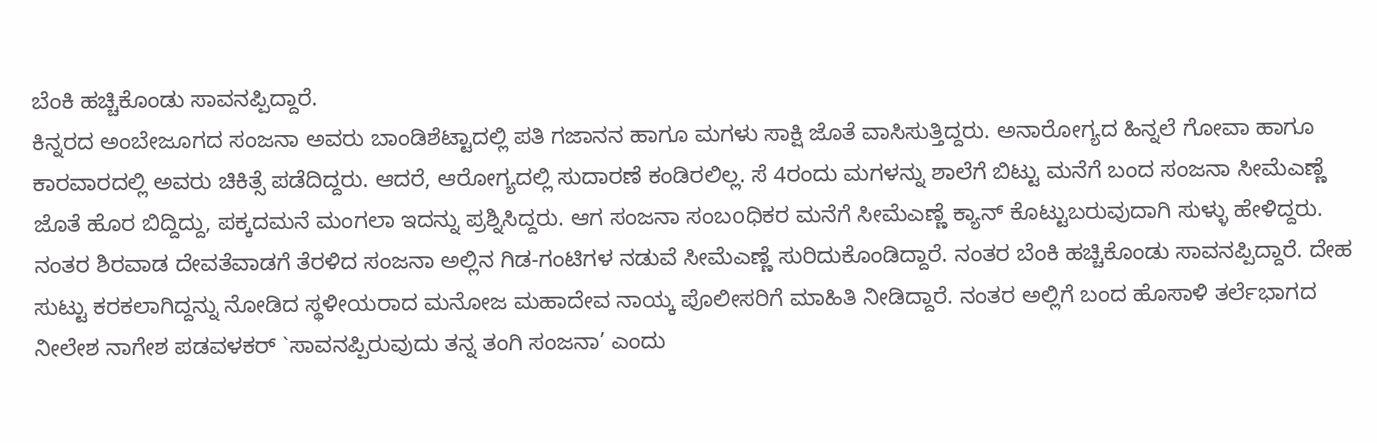ಬೆಂಕಿ ಹಚ್ಚಿಕೊಂಡು ಸಾವನಪ್ಪಿದ್ದಾರೆ.
ಕಿನ್ನರದ ಅಂಬೇಜೂಗದ ಸಂಜನಾ ಅವರು ಬಾಂಡಿಶೆಟ್ಟಾದಲ್ಲಿ ಪತಿ ಗಜಾನನ ಹಾಗೂ ಮಗಳು ಸಾಕ್ಷಿ ಜೊತೆ ವಾಸಿಸುತ್ತಿದ್ದರು. ಅನಾರೋಗ್ಯದ ಹಿನ್ನಲೆ ಗೋವಾ ಹಾಗೂ ಕಾರವಾರದಲ್ಲಿ ಅವರು ಚಿಕಿತ್ಸೆ ಪಡೆದಿದ್ದರು. ಆದರೆ, ಆರೋಗ್ಯದಲ್ಲಿ ಸುದಾರಣೆ ಕಂಡಿರಲಿಲ್ಲ. ಸೆ 4ರಂದು ಮಗಳನ್ನು ಶಾಲೆಗೆ ಬಿಟ್ಟು ಮನೆಗೆ ಬಂದ ಸಂಜನಾ ಸೀಮೆಎಣ್ಣೆ ಜೊತೆ ಹೊರ ಬಿದ್ದಿದ್ದು, ಪಕ್ಕದಮನೆ ಮಂಗಲಾ ಇದನ್ನು ಪ್ರಶ್ನಿಸಿದ್ದರು. ಆಗ ಸಂಜನಾ ಸಂಬoಧಿಕರ ಮನೆಗೆ ಸೀಮೆಎಣ್ಣೆ ಕ್ಯಾನ್ ಕೊಟ್ಟುಬರುವುದಾಗಿ ಸುಳ್ಳು ಹೇಳಿದ್ದರು.
ನಂತರ ಶಿರವಾಡ ದೇವತೆವಾಡಗೆ ತೆರಳಿದ ಸಂಜನಾ ಅಲ್ಲಿನ ಗಿಡ-ಗಂಟಿಗಳ ನಡುವೆ ಸೀಮೆಎಣ್ಣೆ ಸುರಿದುಕೊಂಡಿದ್ದಾರೆ. ನಂತರ ಬೆಂಕಿ ಹಚ್ಚಿಕೊಂಡು ಸಾವನಪ್ಪಿದ್ದಾರೆ. ದೇಹ ಸುಟ್ಟು ಕರಕಲಾಗಿದ್ದನ್ನು ನೋಡಿದ ಸ್ಥಳೀಯರಾದ ಮನೋಜ ಮಹಾದೇವ ನಾಯ್ಕ ಪೊಲೀಸರಿಗೆ ಮಾಹಿತಿ ನೀಡಿದ್ದಾರೆ. ನಂತರ ಅಲ್ಲಿಗೆ ಬಂದ ಹೊಸಾಳಿ ತರ್ಲೆಭಾಗದ ನೀಲೇಶ ನಾಗೇಶ ಪಡವಳಕರ್ `ಸಾವನಪ್ಪಿರುವುದು ತನ್ನ ತಂಗಿ ಸಂಜನಾ’ ಎಂದು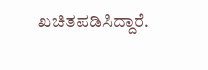ಖಚಿತಪಡಿಸಿದ್ದಾರೆ.